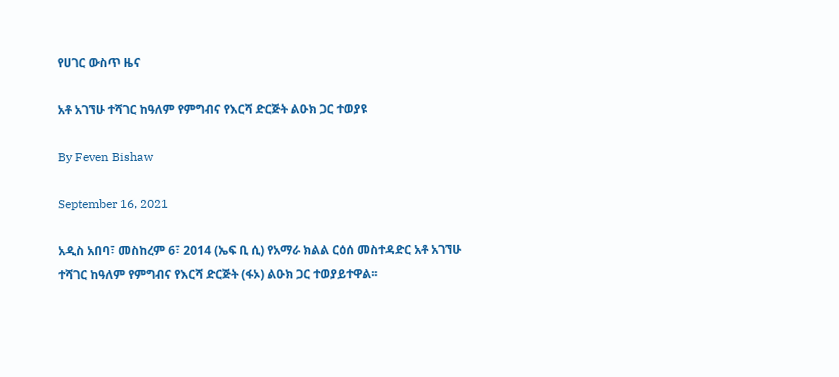የሀገር ውስጥ ዜና

አቶ አገኘሁ ተሻገር ከዓለም የምግብና የእርሻ ድርጅት ልዑክ ጋር ተወያዩ

By Feven Bishaw

September 16, 2021

አዲስ አበባ፣ መስከረም 6፣ 2014 (ኤፍ ቢ ሲ) የአማራ ክልል ርዕሰ መስተዳድር አቶ አገኘሁ ተሻገር ከዓለም የምግብና የእርሻ ድርጅት (ፋኦ) ልዑክ ጋር ተወያይተዋል፡፡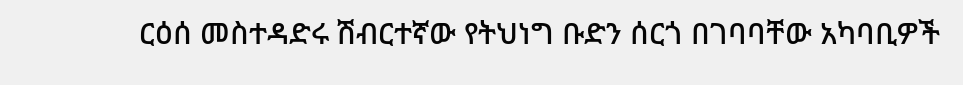ርዕሰ መስተዳድሩ ሽብርተኛው የትህነግ ቡድን ሰርጎ በገባባቸው አካባቢዎች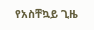የአስቸኳይ ጊዜ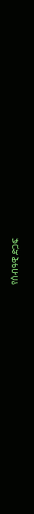የሰብዓዊ ድጋፍ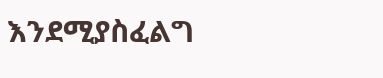እንደሚያስፈልግ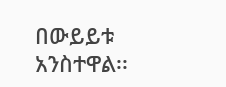በውይይቱ አንስተዋል፡፡